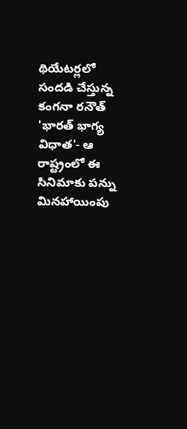థియేటర్లలో సందడి చేస్తున్న కంగనా రనౌత్ 'భారత్ భాగ్య విధాత'- ఆ రాష్ట్రంలో ఈ సినిమాకు పన్ను మినహాయింపు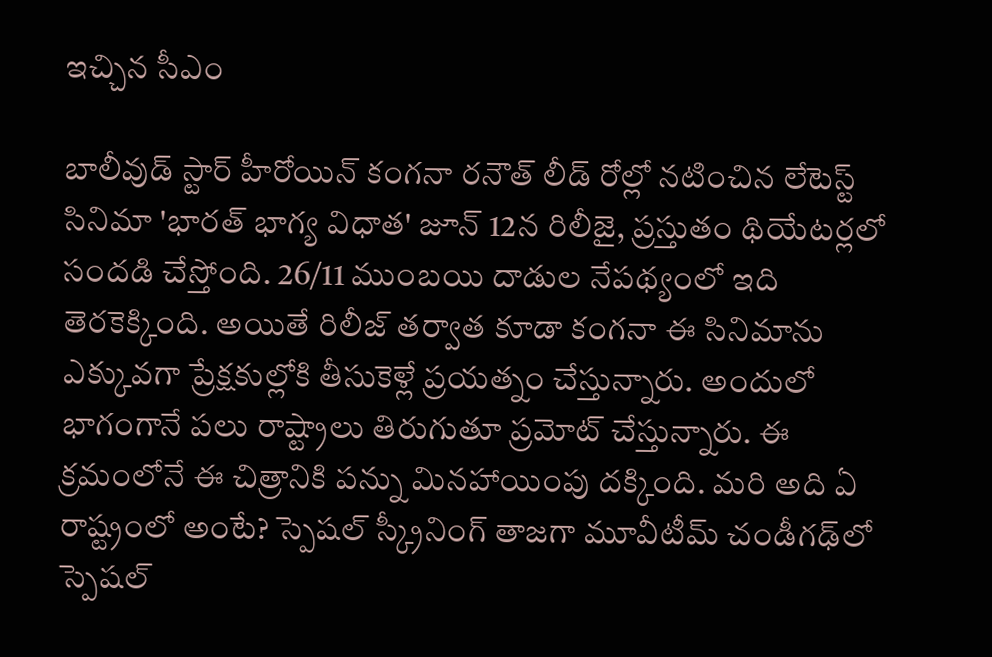ఇచ్చిన సీఎం

బాలీవుడ్ స్టార్ హీరోయిన్ కంగనా రనౌత్ లీడ్ రోల్లో నటించిన లేటెస్ట్ సినిమా 'భారత్ భాగ్య విధాత' జూన్ 12న రిలీజై, ప్రస్తుతం థియేటర్లలో సందడి చేస్తోంది. 26/11 ముంబయి దాడుల నేపథ్యంలో ఇది తెరకెక్కింది. అయితే రిలీజ్ తర్వాత కూడా కంగనా ఈ సినిమాను ఎక్కువగా ప్రేక్షకుల్లోకి తీసుకెళ్లే ప్రయత్నం చేస్తున్నారు. అందులో భాగంగానే పలు రాష్ట్రాలు తిరుగుతూ ప్రమోట్ చేస్తున్నారు. ఈ క్రమంలోనే ఈ చిత్రానికి పన్ను మినహాయింపు దక్కింది. మరి అది ఏ రాష్ట్రంలో అంటే? స్పెషల్ స్క్రీనింగ్ తాజగా మూవీటీమ్ చండీగఢ్‌లో స్పెషల్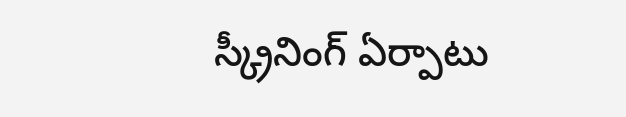స్క్రీనింగ్ ఏర్పాటు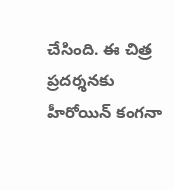చేసింది. ఈ చిత్ర ప్రదర్శనకు హీరోయిన్ కంగనా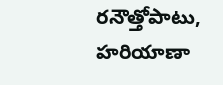రనౌత్తోపాటు, హరియాణా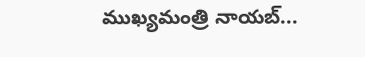ముఖ్యమంత్రి నాయబ్...